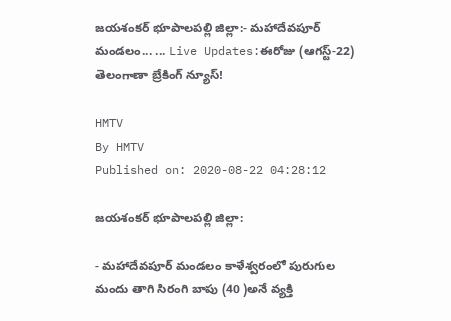జయశంకర్ భూపాలపల్లి జిల్లా:- మహాదేవపూర్ మండలం... ... Live Updates:ఈరోజు (ఆగస్ట్-22) తెలంగాణా బ్రేకింగ్ న్యూస్!

HMTV
By HMTV
Published on: 2020-08-22 04:28:12

జయశంకర్ భూపాలపల్లి జిల్లా:

- మహాదేవపూర్ మండలం కాళేశ్వరంలో పురుగుల మందు తాగి సిరంగి బాపు (40 )అనే వ్యక్తి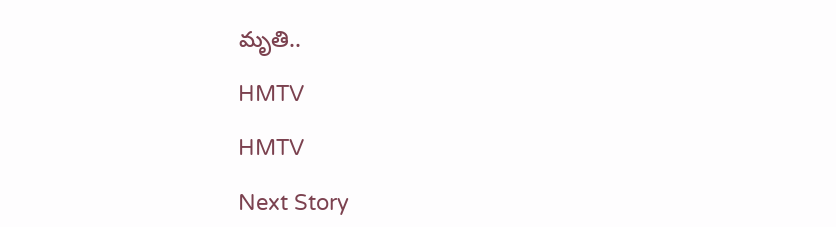మృతి..

HMTV

HMTV

Next Story